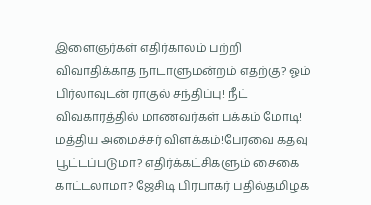இளைஞர்கள் எதிர்காலம் பற்றி விவாதிக்காத நாடாளுமன்றம் எதற்கு? ஓம் பிர்லாவுடன் ராகுல் சந்திப்பு! நீட் விவகாரத்தில் மாணவர்கள் பக்கம் மோடி! மத்திய அமைச்சர் விளக்கம்!பேரவை கதவு பூட்டப்படுமா? எதிர்க்கட்சிகளும் சைகை காட்டலாமா? ஜேசிடி பிரபாகர் பதில்தமிழக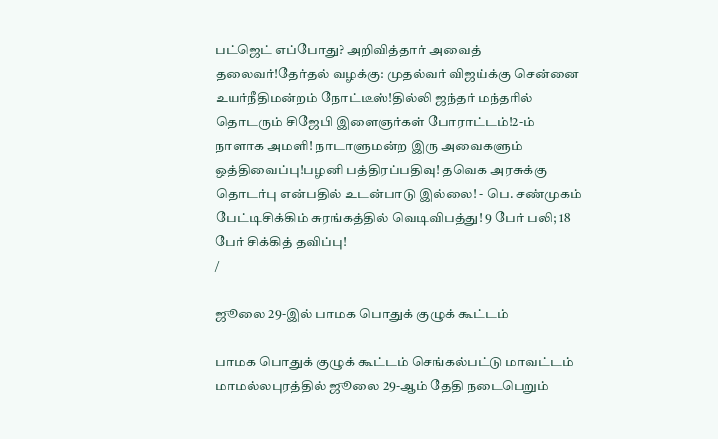பட்ஜெட் எப்போது? அறிவித்தார் அவைத் தலைவர்!தேர்தல் வழக்கு: முதல்வர் விஜய்க்கு சென்னை உயர்நீதிமன்றம் நோட்டீஸ்!தில்லி ஜந்தர் மந்தரில் தொடரும் சிஜேபி இளைஞர்கள் போராட்டம்!2-ம் நாளாக அமளி! நாடாளுமன்ற இரு அவைகளும் ஒத்திவைப்பு!பழனி பத்திரப்பதிவு! தவெக அரசுக்கு தொடர்பு என்பதில் உடன்பாடு இல்லை! - பெ. சண்முகம் பேட்டிசிக்கிம் சுரங்கத்தில் வெடிவிபத்து! 9 பேர் பலி; 18 பேர் சிக்கித் தவிப்பு!
/

ஜூலை 29-இல் பாமக பொதுக் குழுக் கூட்டம்

பாமக பொதுக் குழுக் கூட்டம் செங்கல்பட்டு மாவட்டம் மாமல்லபுரத்தில் ஜூலை 29-ஆம் தேதி நடைபெறும்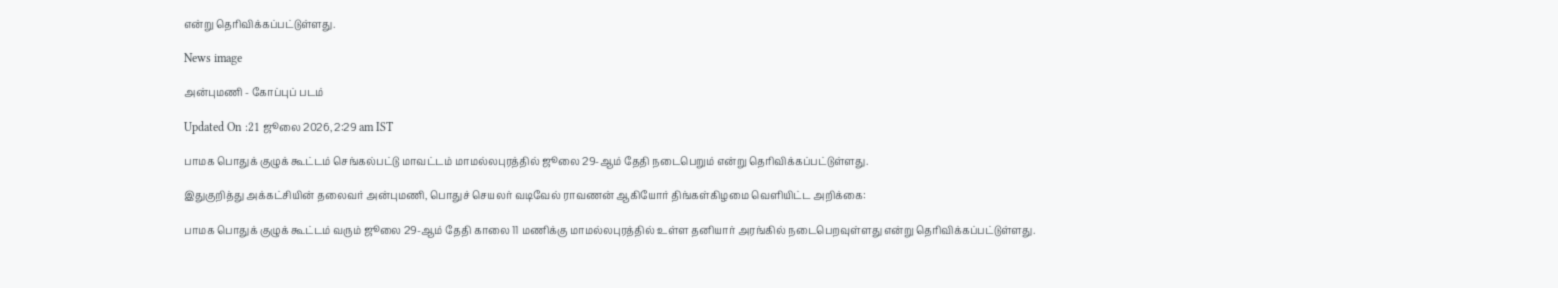என்று தெரிவிக்கப்பட்டுள்ளது.

News image

அன்புமணி - கோப்புப் படம்

Updated On :21 ஜூலை 2026, 2:29 am IST

பாமக பொதுக் குழுக் கூட்டம் செங்கல்பட்டு மாவட்டம் மாமல்லபுரத்தில் ஜூலை 29-ஆம் தேதி நடைபெறும் என்று தெரிவிக்கப்பட்டுள்ளது.

இதுகுறித்து அக்கட்சியின் தலைவர் அன்புமணி, பொதுச் செயலர் வடிவேல் ராவணன் ஆகியோர் திங்கள்கிழமை வெளியிட்ட அறிக்கை:

பாமக பொதுக் குழுக் கூட்டம் வரும் ஜூலை 29-ஆம் தேதி காலை 11 மணிக்கு மாமல்லபுரத்தில் உள்ள தனியார் அரங்கில் நடைபெறவுள்ளது என்று தெரிவிக்கப்பட்டுள்ளது.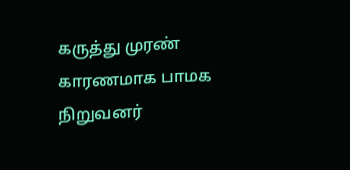கருத்து முரண் காரணமாக பாமக நிறுவனர்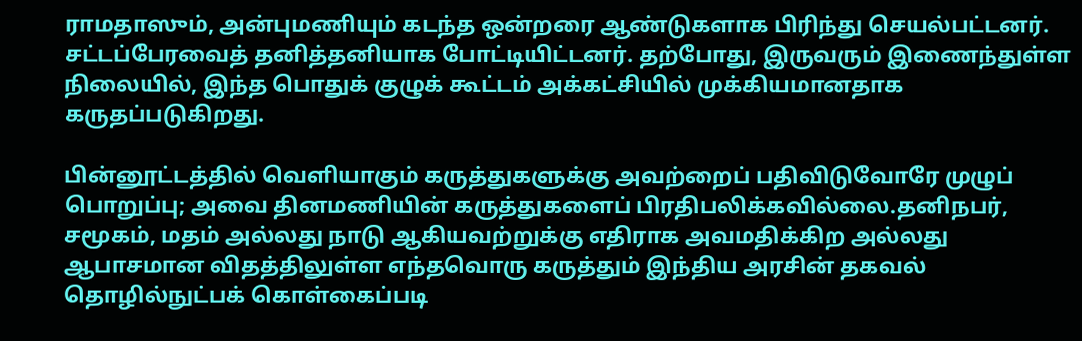ராமதாஸும், அன்புமணியும் கடந்த ஒன்றரை ஆண்டுகளாக பிரிந்து செயல்பட்டனர். சட்டப்பேரவைத் தனித்தனியாக போட்டியிட்டனர். தற்போது, இருவரும் இணைந்துள்ள நிலையில், இந்த பொதுக் குழுக் கூட்டம் அக்கட்சியில் முக்கியமானதாக கருதப்படுகிறது.

பின்னூட்டத்தில் வெளியாகும் கருத்துகளுக்கு அவற்றைப் பதிவிடுவோரே முழுப் பொறுப்பு; அவை தினமணியின் கருத்துகளைப் பிரதிபலிக்கவில்லை.தனிநபர், சமூகம், மதம் அல்லது நாடு ஆகியவற்றுக்கு எதிராக அவமதிக்கிற அல்லது ஆபாசமான விதத்திலுள்ள எந்தவொரு கருத்தும் இந்திய அரசின் தகவல் தொழில்நுட்பக் கொள்கைப்படி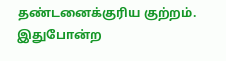தண்டனைக்குரிய குற்றம். இதுபோன்ற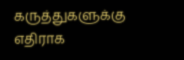கருத்துகளுக்கு எதிராக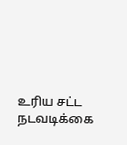உரிய சட்ட நடவடிக்கை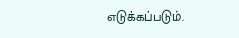எடுக்கப்படும்.